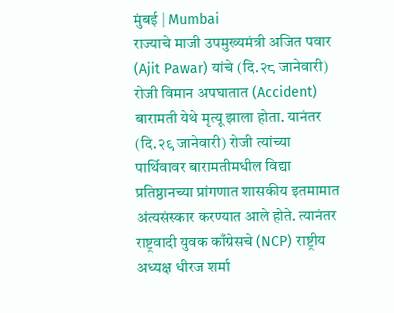मुंबई | Mumbai
राज्याचे माजी उपमुख्यमंत्री अजित पवार (Ajit Pawar) यांचे (दि.२८ जानेवारी) रोजी विमान अपघातात (Accident) बारामती येथे मृत्यू झाला होता. यानंतर (दि.२९ जानेवारी) रोजी त्यांच्या पार्थिवावर बारामतीमधील विद्या प्रतिष्ठानच्या प्रांगणात शासकीय इतमामात अंत्यसंस्कार करण्यात आले होते. त्यानंतर राष्ट्रवादी युवक काँग्रेसचे (NCP) राष्ट्रीय अध्यक्ष धीरज शर्मा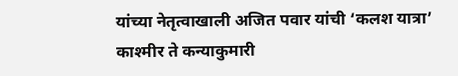यांच्या नेतृत्वाखाली अजित पवार यांची ‘कलश यात्रा’ काश्मीर ते कन्याकुमारी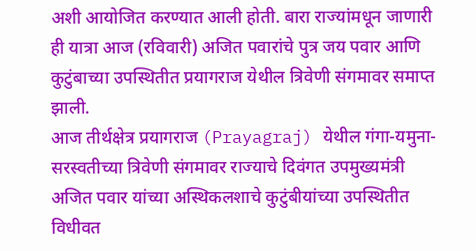अशी आयोजित करण्यात आली होती. बारा राज्यांमधून जाणारी ही यात्रा आज (रविवारी) अजित पवारांचे पुत्र जय पवार आणि कुटुंबाच्या उपस्थितीत प्रयागराज येथील त्रिवेणी संगमावर समाप्त झाली.
आज तीर्थक्षेत्र प्रयागराज (Prayagraj) येथील गंगा-यमुना-सरस्वतीच्या त्रिवेणी संगमावर राज्याचे दिवंगत उपमुख्यमंत्री अजित पवार यांच्या अस्थिकलशाचे कुटुंबीयांच्या उपस्थितीत विधीवत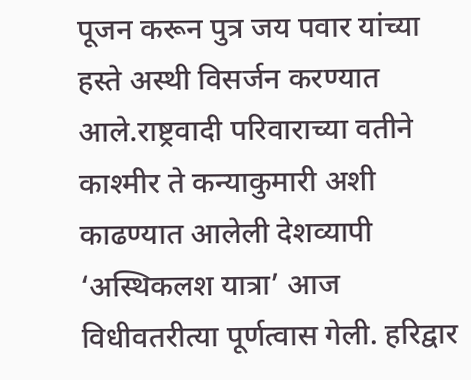पूजन करून पुत्र जय पवार यांच्या हस्ते अस्थी विसर्जन करण्यात आले.राष्ट्रवादी परिवाराच्या वतीने काश्मीर ते कन्याकुमारी अशी काढण्यात आलेली देशव्यापी ‘अस्थिकलश यात्रा’ आज विधीवतरीत्या पूर्णत्वास गेली. हरिद्वार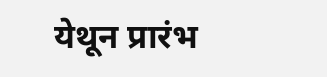येथून प्रारंभ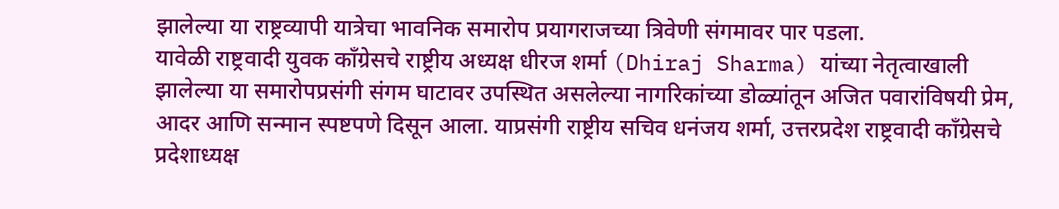झालेल्या या राष्ट्रव्यापी यात्रेचा भावनिक समारोप प्रयागराजच्या त्रिवेणी संगमावर पार पडला.
यावेळी राष्ट्रवादी युवक काँग्रेसचे राष्ट्रीय अध्यक्ष धीरज शर्मा (Dhiraj Sharma) यांच्या नेतृत्वाखाली झालेल्या या समारोपप्रसंगी संगम घाटावर उपस्थित असलेल्या नागरिकांच्या डोळ्यांतून अजित पवारांविषयी प्रेम, आदर आणि सन्मान स्पष्टपणे दिसून आला. याप्रसंगी राष्ट्रीय सचिव धनंजय शर्मा, उत्तरप्रदेश राष्ट्रवादी काँग्रेसचे प्रदेशाध्यक्ष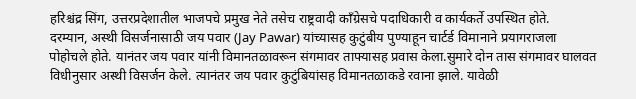हरिश्चंद्र सिंग, उत्तरप्रदेशातील भाजपचे प्रमुख नेते तसेच राष्ट्रवादी काँग्रेसचे पदाधिकारी व कार्यकर्ते उपस्थित होते.
दरम्यान, अस्थी विसर्जनासाठी जय पवार (Jay Pawar) यांच्यासह कुटुंबीय पुण्याहून चार्टर्ड विमानाने प्रयागराजला पोहोचले होते. यानंतर जय पवार यांनी विमानतळावरून संगमावर ताफ्यासह प्रवास केला.सुमारे दोन तास संगमावर घालवत विधीनुसार अस्थी विसर्जन केले. त्यानंतर जय पवार कुटुंबियांसह विमानतळाकडे रवाना झाले. यावेळी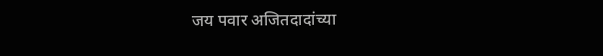जय पवार अजितदादांच्या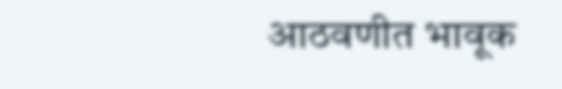आठवणीत भावूक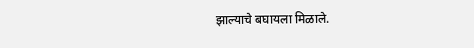झाल्याचे बघायला मिळाले.